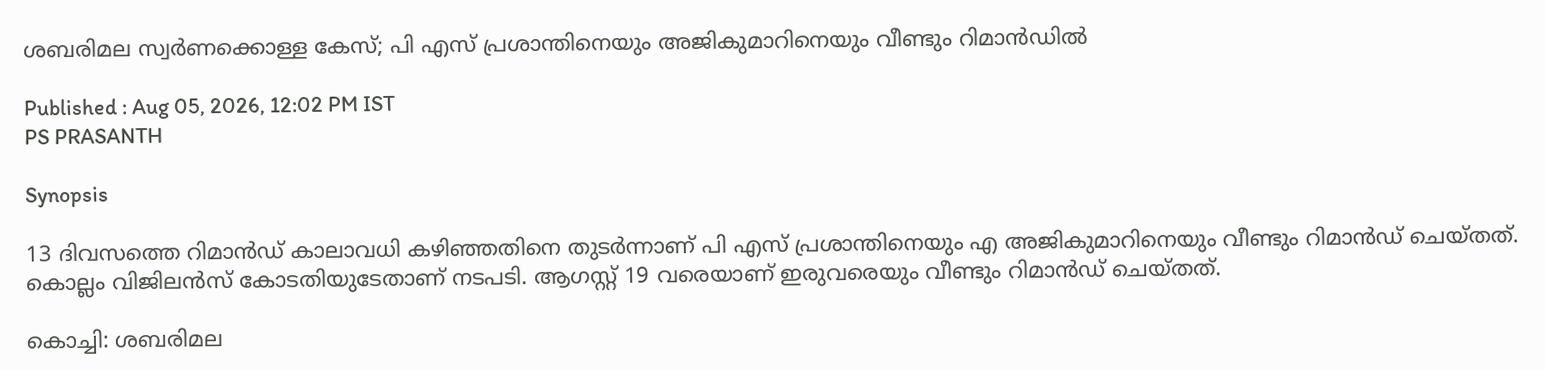ശബരിമല സ്വർണക്കൊള്ള കേസ്; പി എസ് പ്രശാന്തിനെയും അജികുമാറിനെയും വീണ്ടും റിമാൻഡിൽ

Published : Aug 05, 2026, 12:02 PM IST
PS PRASANTH

Synopsis

13 ദിവസത്തെ റിമാൻഡ് കാലാവധി കഴിഞ്ഞതിനെ തുടർന്നാണ് പി എസ് പ്രശാന്തിനെയും എ അജികുമാറിനെയും വീണ്ടും റിമാന്‍ഡ് ചെയ്തത്. കൊല്ലം വിജിലൻസ് കോടതിയുടേതാണ് നടപടി. ആഗസ്റ്റ് 19 വരെയാണ് ഇരുവരെയും വീണ്ടും റിമാൻഡ് ചെയ്തത്.

കൊച്ചി: ശബരിമല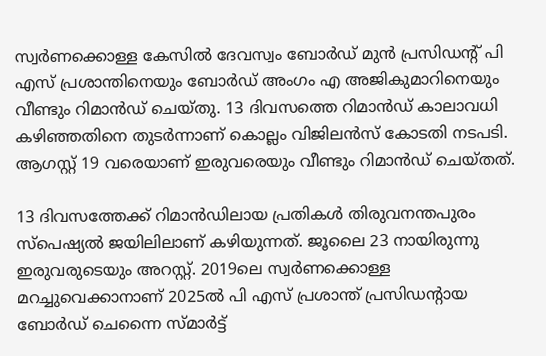സ്വര്‍ണക്കൊള്ള കേസിൽ ദേവസ്വം ബോർഡ് മുൻ പ്രസിഡന്റ് പി എസ് പ്രശാന്തിനെയും ബോർഡ് അംഗം എ അജികുമാറിനെയും വീണ്ടും റിമാൻഡ് ചെയ്തു. 13 ദിവസത്തെ റിമാൻഡ് കാലാവധി കഴിഞ്ഞതിനെ തുടർന്നാണ് കൊല്ലം വിജിലൻസ് കോടതി നടപടി. ആഗസ്റ്റ് 19 വരെയാണ് ഇരുവരെയും വീണ്ടും റിമാൻഡ് ചെയ്തത്.

13 ദിവസത്തേക്ക് റിമാൻഡിലായ പ്രതികൾ തിരുവനന്തപുരം സ്പെഷ്യൽ ജയിലിലാണ് കഴിയുന്നത്. ജൂലൈ 23 നായിരുന്നു ഇരുവരുടെയും അറസ്റ്റ്. 2019ലെ സ്വര്‍ണക്കൊള്ള മറച്ചുവെക്കാനാണ് 2025ൽ പി എസ് പ്രശാന്ത് പ്രസിഡൻ്റായ ബോർഡ് ചെന്നൈ സ്മാർട്ട്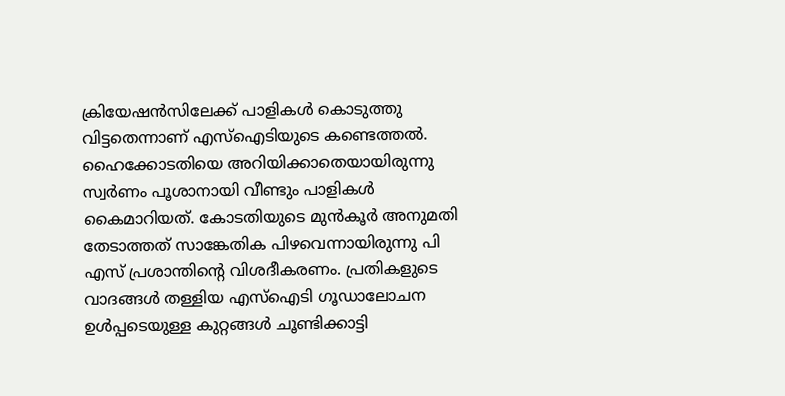ക്രിയേഷൻസിലേക്ക് പാളികൾ കൊടുത്തു വിട്ടതെന്നാണ് എസ്ഐടിയുടെ കണ്ടെത്തൽ. ഹൈക്കോടതിയെ അറിയിക്കാതെയായിരുന്നു സ്വർണം പൂശാനായി വീണ്ടും പാളികൾ കൈമാറിയത്. കോടതിയുടെ മുൻകൂർ അനുമതി തേടാത്തത് സാങ്കേതിക പിഴവെന്നായിരുന്നു പി എസ് പ്രശാന്തിൻ്റെ വിശദീകരണം. പ്രതികളുടെ വാദങ്ങൾ തള്ളിയ എസ്ഐടി ഗൂഡാലോചന ഉൾപ്പടെയുള്ള കുറ്റങ്ങൾ ചൂണ്ടിക്കാട്ടി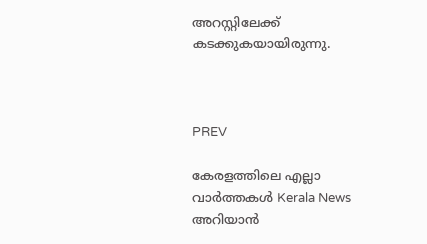അറസ്റ്റിലേക്ക് കടക്കുകയായിരുന്നു.



PREV

കേരളത്തിലെ എല്ലാ വാർത്തകൾ Kerala News അറിയാൻ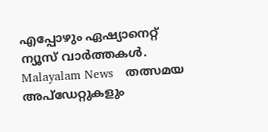എപ്പോഴും ഏഷ്യാനെറ്റ് ന്യൂസ് വാർത്തകൾ.  Malayalam News   തത്സമയ അപ്‌ഡേറ്റുകളും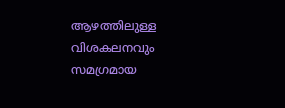ആഴത്തിലുള്ള വിശകലനവും സമഗ്രമായ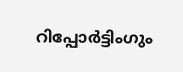റിപ്പോർട്ടിംഗും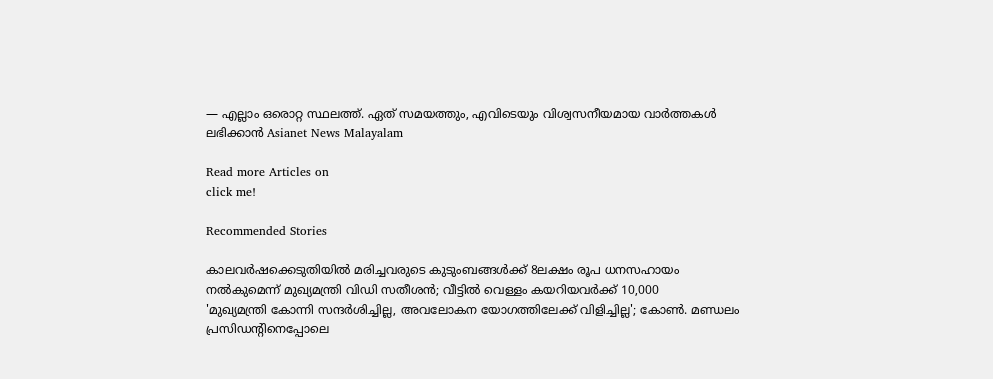— എല്ലാം ഒരൊറ്റ സ്ഥലത്ത്. ഏത് സമയത്തും, എവിടെയും വിശ്വസനീയമായ വാർത്തകൾ ലഭിക്കാൻ Asianet News Malayalam

Read more Articles on
click me!

Recommended Stories

കാലവർഷക്കെടുതിയിൽ മരിച്ചവരുടെ കുടുംബങ്ങൾക്ക് 8ലക്ഷം രൂപ ധനസഹായം നൽകുമെന്ന് മുഖ്യമന്ത്രി വിഡി സതീശൻ; വീട്ടിൽ വെള്ളം കയറിയവർക്ക് 10,000
'മുഖ്യമന്ത്രി കോന്നി സന്ദർശിച്ചില്ല, അവലോകന യോഗത്തിലേക്ക് വിളിച്ചില്ല'; കോൺ. മണ്ഡലം പ്രസിഡന്‍റിനെപ്പോലെ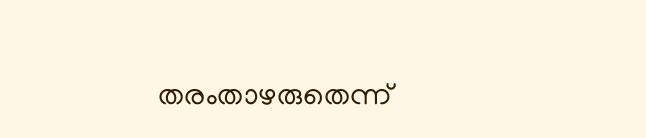തരംതാഴരുതെന്ന്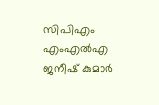സിപിഎം എംഎൽഎ ജനീഷ് കുമാർ